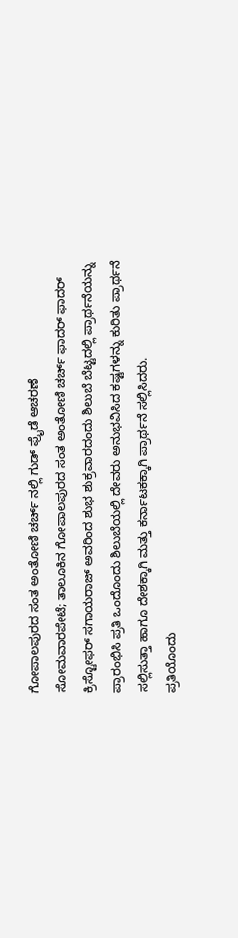ಗೋಪಾಲಪುರದ ಸಂತ ಅಂತೋಣಿ ಚರ್ಚ್ ನಲ್ಲಿ ಗುಡ್ ಫ್ರೈಡೆ ಆಚರಣೆ
ಸೋಮವಾರಪೇಟೆ; ತಾಲೂಕಿನ ಗೋಪಾಲಪುರದ ಸಂತ ಅಂತೋಣಿ ಚರ್ಚ್ ಫಾದರ್ ಫಾದರ್ ಕ್ರಿಸ್ಟೋಫರ್ ಸಗಾಯರಾಜ್ ಅವರಿಂದ ಶುಭ ಶುಕ್ರವಾರದಂದು ಶಿಲುಬೆ ಬೆಟ್ಟದಲ್ಲಿ ಪ್ರಾರ್ಥನೆಯನ್ನು ಪ್ರಾರಂಭಿಸಿ ಪ್ರತಿ ಒಂದೊಂದು ಶಿಲುಬೆಯಲ್ಲಿ ದೇವರು ಅನುಭವಿಸಿದ ಕಷ್ಟಗಳನ್ನು ಕುರಿತು ಪ್ರಾರ್ಥನೆ ಸಲ್ಲಿಸುತ್ತಾ ಹಾಗೂ ದೇಶಕ್ಕಾಗಿ ಮತ್ತು ಕರ್ನಾಟಕಕ್ಕಾಗಿ ಪ್ರಾರ್ಥನೆ ಸಲ್ಲಿಸಿದರು.
ಪ್ರತಿಯೊಂದು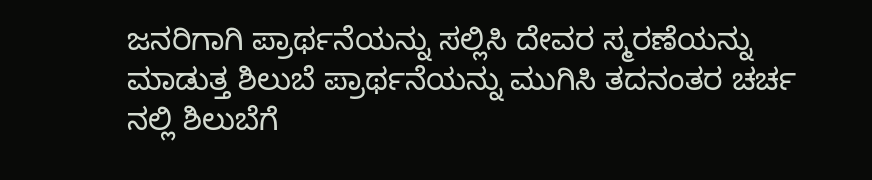ಜನರಿಗಾಗಿ ಪ್ರಾರ್ಥನೆಯನ್ನು ಸಲ್ಲಿಸಿ ದೇವರ ಸ್ಮರಣೆಯನ್ನು ಮಾಡುತ್ತ ಶಿಲುಬೆ ಪ್ರಾರ್ಥನೆಯನ್ನು ಮುಗಿಸಿ ತದನಂತರ ಚರ್ಚ ನಲ್ಲಿ ಶಿಲುಬೆಗೆ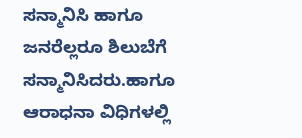ಸನ್ಮಾನಿಸಿ ಹಾಗೂ ಜನರೆಲ್ಲರೂ ಶಿಲುಬೆಗೆ ಸನ್ಮಾನಿಸಿದರು.ಹಾಗೂ ಆರಾಧನಾ ವಿಧಿಗಳಲ್ಲಿ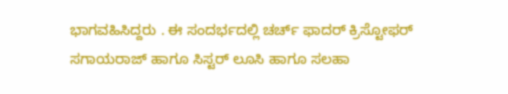ಭಾಗವಹಿಸಿದ್ದರು . ಈ ಸಂದರ್ಭದಲ್ಲಿ ಚರ್ಚ್ ಫಾದರ್ ಕ್ರಿಸ್ಟೋಫರ್ ಸಗಾಯರಾಜ್ ಹಾಗೂ ಸಿಸ್ಟರ್ ಲೂಸಿ ಹಾಗೂ ಸಲಹಾ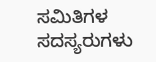ಸಮಿತಿಗಳ ಸದಸ್ಯರುಗಳು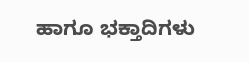ಹಾಗೂ ಭಕ್ತಾದಿಗಳು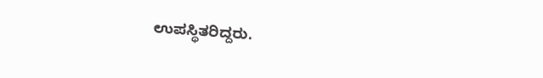ಉಪಸ್ಥಿತರಿದ್ದರು.